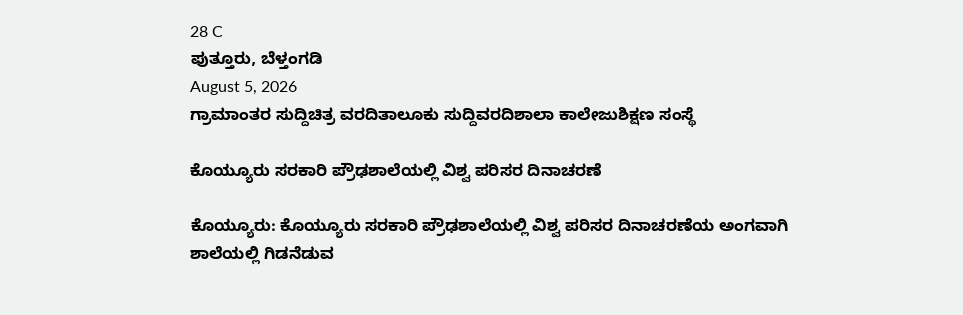28 C
ಪುತ್ತೂರು, ಬೆಳ್ತಂಗಡಿ
August 5, 2026
ಗ್ರಾಮಾಂತರ ಸುದ್ದಿಚಿತ್ರ ವರದಿತಾಲೂಕು ಸುದ್ದಿವರದಿಶಾಲಾ ಕಾಲೇಜುಶಿಕ್ಷಣ ಸಂಸ್ಥೆ

ಕೊಯ್ಯೂರು ಸರಕಾರಿ ಪ್ರೌಢಶಾಲೆಯಲ್ಲಿ ವಿಶ್ವ ಪರಿಸರ ದಿನಾಚರಣೆ

ಕೊಯ್ಯೂರು: ಕೊಯ್ಯೂರು ಸರಕಾರಿ ಪ್ರೌಢಶಾಲೆಯಲ್ಲಿ ವಿಶ್ವ ಪರಿಸರ ದಿನಾಚರಣೆಯ ಅಂಗವಾಗಿ ಶಾಲೆಯಲ್ಲಿ ಗಿಡನೆಡುವ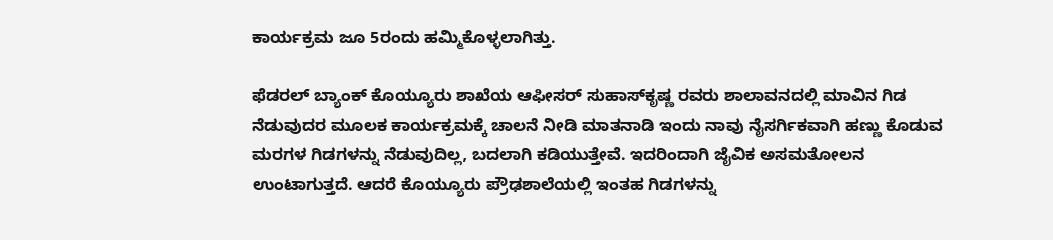ಕಾರ್ಯಕ್ರಮ ಜೂ 5ರಂದು ಹಮ್ಮಿಕೊಳ್ಳಲಾಗಿತ್ತು.

ಫೆಡರಲ್ ಬ್ಯಾಂಕ್ ಕೊಯ್ಯೂರು ಶಾಖೆಯ ಆಫೀಸರ್ ಸುಹಾಸ್‌ಕೃಷ್ಣ ರವರು ಶಾಲಾವನದಲ್ಲಿ ಮಾವಿನ ಗಿಡ ನೆಡುವುದರ ಮೂಲಕ ಕಾರ್ಯಕ್ರಮಕ್ಕೆ ಚಾಲನೆ ನೀಡಿ ಮಾತನಾಡಿ ಇಂದು ನಾವು ನೈಸರ್ಗಿಕವಾಗಿ ಹಣ್ಣು ಕೊಡುವ ಮರಗಳ ಗಿಡಗಳನ್ನು ನೆಡುವುದಿಲ್ಲ, ಬದಲಾಗಿ ಕಡಿಯುತ್ತೇವೆ. ಇದರಿಂದಾಗಿ ಜೈವಿಕ ಅಸಮತೋಲನ ಉಂಟಾಗುತ್ತದೆ. ಆದರೆ ಕೊಯ್ಯೂರು ಪ್ರೌಢಶಾಲೆಯಲ್ಲಿ ಇಂತಹ ಗಿಡಗಳನ್ನು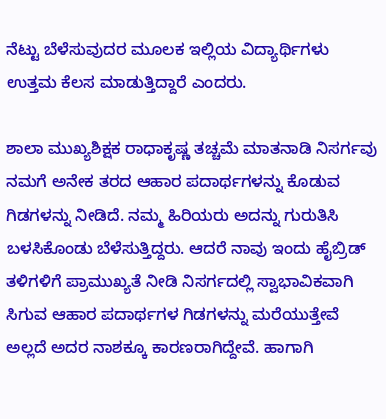ನೆಟ್ಟು ಬೆಳೆಸುವುದರ ಮೂಲಕ ಇಲ್ಲಿಯ ವಿದ್ಯಾರ್ಥಿಗಳು ಉತ್ತಮ ಕೆಲಸ ಮಾಡುತ್ತಿದ್ದಾರೆ ಎಂದರು.

ಶಾಲಾ ಮುಖ್ಯಶಿಕ್ಷಕ ರಾಧಾಕೃಷ್ಣ ತಚ್ಚಮೆ ಮಾತನಾಡಿ ನಿಸರ್ಗವು ನಮಗೆ ಅನೇಕ ತರದ ಆಹಾರ ಪದಾರ್ಥಗಳನ್ನು ಕೊಡುವ ಗಿಡಗಳನ್ನು ನೀಡಿದೆ. ನಮ್ಮ ಹಿರಿಯರು ಅದನ್ನು ಗುರುತಿಸಿ ಬಳಸಿಕೊಂಡು ಬೆಳೆಸುತ್ತಿದ್ದರು. ಆದರೆ ನಾವು ಇಂದು ಹೈಬ್ರಿಡ್ ತಳಿಗಳಿಗೆ ಪ್ರಾಮುಖ್ಯತೆ ನೀಡಿ ನಿಸರ್ಗದಲ್ಲಿ ಸ್ವಾಭಾವಿಕವಾಗಿ ಸಿಗುವ ಆಹಾರ ಪದಾರ್ಥಗಳ ಗಿಡಗಳನ್ನು ಮರೆಯುತ್ತೇವೆ ಅಲ್ಲದೆ ಅದರ ನಾಶಕ್ಕೂ ಕಾರಣರಾಗಿದ್ದೇವೆ. ಹಾಗಾಗಿ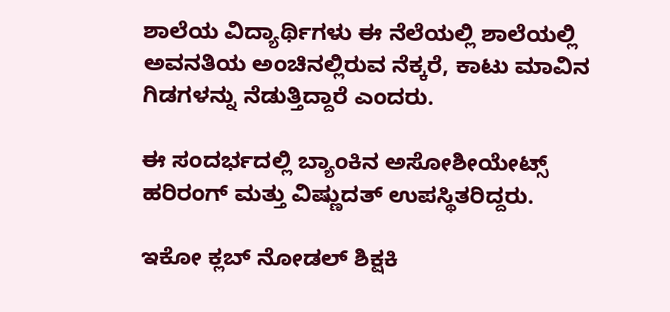ಶಾಲೆಯ ವಿದ್ಯಾರ್ಥಿಗಳು ಈ ನೆಲೆಯಲ್ಲಿ ಶಾಲೆಯಲ್ಲಿ ಅವನತಿಯ ಅಂಚಿನಲ್ಲಿರುವ ನೆಕ್ಕರೆ, ಕಾಟು ಮಾವಿನ ಗಿಡಗಳನ್ನು ನೆಡುತ್ತಿದ್ದಾರೆ ಎಂದರು.

ಈ ಸಂದರ್ಭದಲ್ಲಿ ಬ್ಯಾಂಕಿನ ಅಸೋಶೀಯೇಟ್ಸ್ ಹರಿರಂಗ್ ಮತ್ತು ವಿಷ್ಣುದತ್ ಉಪಸ್ಥಿತರಿದ್ದರು.

ಇಕೋ ಕ್ಲಬ್ ನೋಡಲ್ ಶಿಕ್ಷಕಿ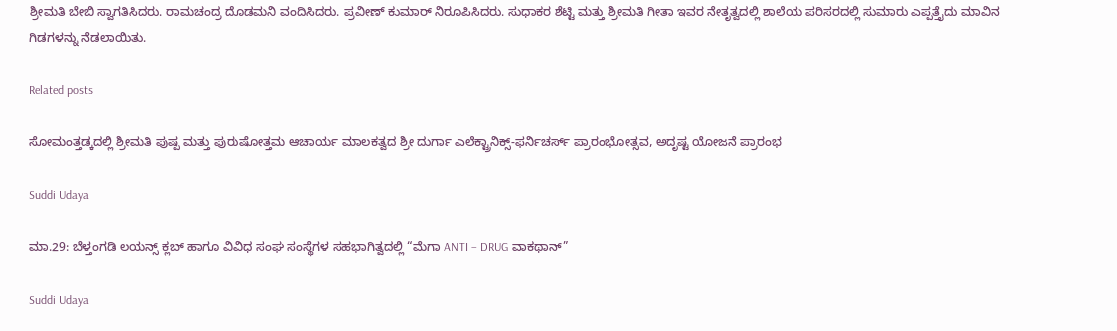ಶ್ರೀಮತಿ ಬೇಬಿ ಸ್ವಾಗತಿಸಿದರು. ರಾಮಚಂದ್ರ ದೊಡಮನಿ ವಂದಿಸಿದರು. ಪ್ರವೀಣ್ ಕುಮಾರ್ ನಿರೂಪಿಸಿದರು. ಸುಧಾಕರ ಶೆಟ್ಟಿ ಮತ್ತು ಶ್ರೀಮತಿ ಗೀತಾ ಇವರ ನೇತೃತ್ವದಲ್ಲಿ ಶಾಲೆಯ ಪರಿಸರದಲ್ಲಿ ಸುಮಾರು ಎಪ್ಪತ್ತೈದು ಮಾವಿನ ಗಿಡಗಳನ್ನು ನೆಡಲಾಯಿತು.

Related posts

ಸೋಮಂತ್ತಡ್ಕದಲ್ಲಿ ಶ್ರೀಮತಿ ಪುಷ್ಪ ಮತ್ತು ಪುರುಷೋತ್ತಮ ಆಚಾರ್ಯ ಮಾಲಕತ್ವದ ಶ್ರೀ ದುರ್ಗಾ ಎಲೆಕ್ಟ್ರಾನಿಕ್ಸ್-ಫರ್ನಿಚರ್ಸ್ ಪ್ರಾರಂಭೋತ್ಸವ, ಅದೃಷ್ಟ ಯೋಜನೆ ಪ್ರಾರಂಭ

Suddi Udaya

ಮಾ.29: ಬೆಳ್ತಂಗಡಿ ಲಯನ್ಸ್ ಕ್ಲಬ್ ಹಾಗೂ ವಿವಿಧ ಸಂಘ ಸಂಸ್ಥೆಗಳ ಸಹಭಾಗಿತ್ವದಲ್ಲಿ “ಮೆಗಾ ANTI – DRUG ವಾಕಥಾನ್”

Suddi Udaya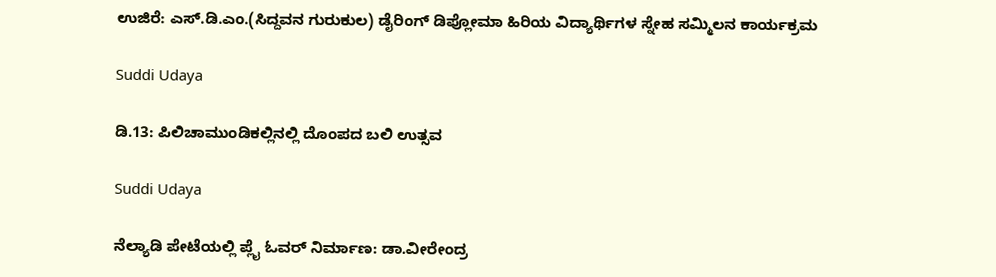ಉಜಿರೆ: ಎಸ್.ಡಿ.ಎಂ.(ಸಿದ್ದವನ ಗುರುಕುಲ) ಡೈರಿಂಗ್ ಡಿಪ್ಲೋಮಾ ಹಿರಿಯ ವಿದ್ಯಾರ್ಥಿಗಳ ಸ್ನೇಹ ಸಮ್ಮಿಲನ ಕಾರ್ಯಕ್ರಮ

Suddi Udaya

ಡಿ.13: ಪಿಲಿಚಾಮುಂಡಿಕಲ್ಲಿನಲ್ಲಿ ದೊಂಪದ ಬಲಿ ಉತ್ಸವ

Suddi Udaya

ನೆಲ್ಯಾಡಿ ಪೇಟೆಯಲ್ಲಿ ಪ್ಲೈ ಓವರ್ ನಿರ್ಮಾಣ: ಡಾ.ವೀರೇಂದ್ರ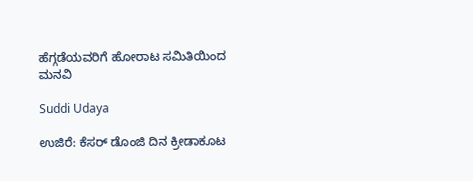ಹೆಗ್ಗಡೆಯವರಿಗೆ ಹೋರಾಟ ಸಮಿತಿಯಿಂದ ಮನವಿ

Suddi Udaya

ಉಜಿರೆ: ಕೆಸರ್ ಡೊಂಜಿ ದಿನ ಕ್ರೀಡಾಕೂಟ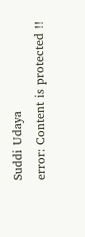Suddi Udaya
error: Content is protected !!